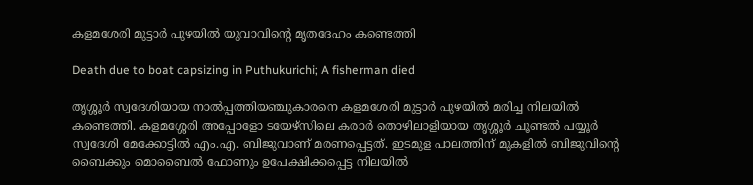കളമശേരി മുട്ടാർ പുഴയിൽ യുവാവിന്റെ മൃതദേഹം കണ്ടെത്തി

Death due to boat capsizing in Puthukurichi; A fisherman died

തൃശ്ശൂർ സ്വദേശിയായ നാൽപ്പത്തിയഞ്ചുകാരനെ കളമശേരി മുട്ടാർ പുഴയിൽ മരിച്ച നിലയിൽ കണ്ടെത്തി. കളമശ്ശേരി അപ്പോളോ ടയേഴ്‌സിലെ കരാർ തൊഴിലാളിയായ തൃശ്ശൂർ ചൂണ്ടൽ പയ്യൂർ സ്വദേശി മേക്കോട്ടിൽ എം.എ. ബിജുവാണ് മരണപ്പെട്ടത്. ഇടമുള പാലത്തിന് മുകളിൽ ബിജുവിന്റെ ബൈക്കും മൊബൈൽ ഫോണും ഉപേക്ഷിക്കപ്പെട്ട നിലയിൽ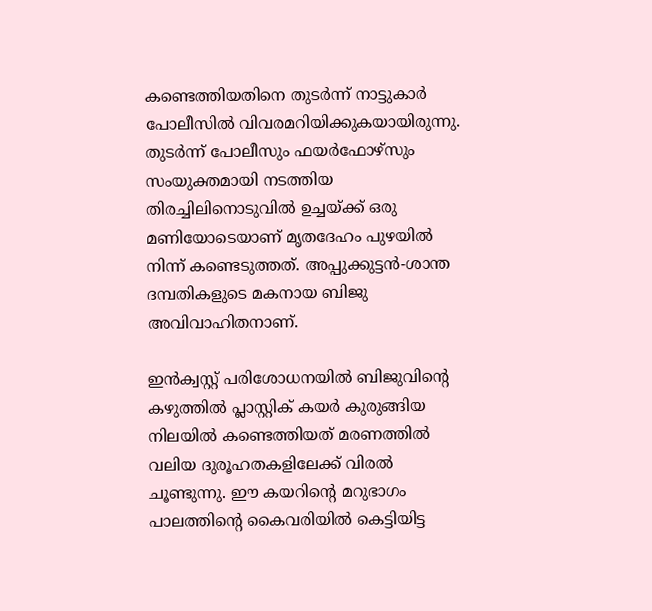കണ്ടെത്തിയതിനെ തുടർന്ന് നാട്ടുകാർ പോലീസിൽ വിവരമറിയിക്കുകയായിരുന്നു. തുടർന്ന് പോലീസും ഫയർഫോഴ്‌സും സംയുക്തമായി നടത്തിയ തിരച്ചിലിനൊടുവിൽ ഉച്ചയ്ക്ക് ഒരു മണിയോടെയാണ് മൃതദേഹം പുഴയിൽ നിന്ന് കണ്ടെടുത്തത്. അപ്പുക്കുട്ടൻ-ശാന്ത ദമ്പതികളുടെ മകനായ ബിജു അവിവാഹിതനാണ്.

ഇൻക്വസ്റ്റ് പരിശോധനയിൽ ബിജുവിന്റെ കഴുത്തിൽ പ്ലാസ്റ്റിക് കയർ കുരുങ്ങിയ നിലയിൽ കണ്ടെത്തിയത് മരണത്തിൽ വലിയ ദുരൂഹതകളിലേക്ക് വിരൽ ചൂണ്ടുന്നു. ഈ കയറിന്റെ മറുഭാഗം പാലത്തിന്റെ കൈവരിയിൽ കെട്ടിയിട്ട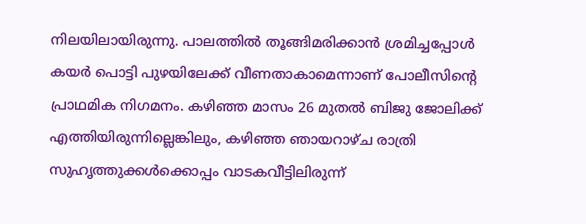നിലയിലായിരുന്നു. പാലത്തിൽ തൂങ്ങിമരിക്കാൻ ശ്രമിച്ചപ്പോൾ കയർ പൊട്ടി പുഴയിലേക്ക് വീണതാകാമെന്നാണ് പോലീസിന്റെ പ്രാഥമിക നിഗമനം. കഴിഞ്ഞ മാസം 26 മുതൽ ബിജു ജോലിക്ക് എത്തിയിരുന്നില്ലെങ്കിലും, കഴിഞ്ഞ ഞായറാഴ്ച രാത്രി സുഹൃത്തുക്കൾക്കൊപ്പം വാടകവീട്ടിലിരുന്ന്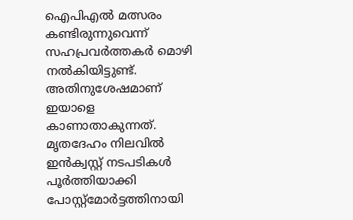ഐപിഎൽ മത്സരം കണ്ടിരുന്നുവെന്ന് സഹപ്രവർത്തകർ മൊഴി നൽകിയിട്ടുണ്ട്. അതിനുശേഷമാണ് ഇയാളെ കാണാതാകുന്നത്. മൃതദേഹം നിലവിൽ ഇൻക്വസ്റ്റ് നടപടികൾ പൂർത്തിയാക്കി പോസ്റ്റ്‌മോർട്ടത്തിനായി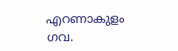എറണാകുളം ഗവ.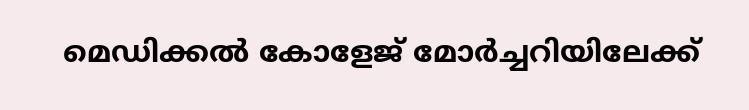മെഡിക്കൽ കോളേജ് മോർച്ചറിയിലേക്ക്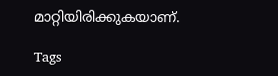മാറ്റിയിരിക്കുകയാണ്.

Tags